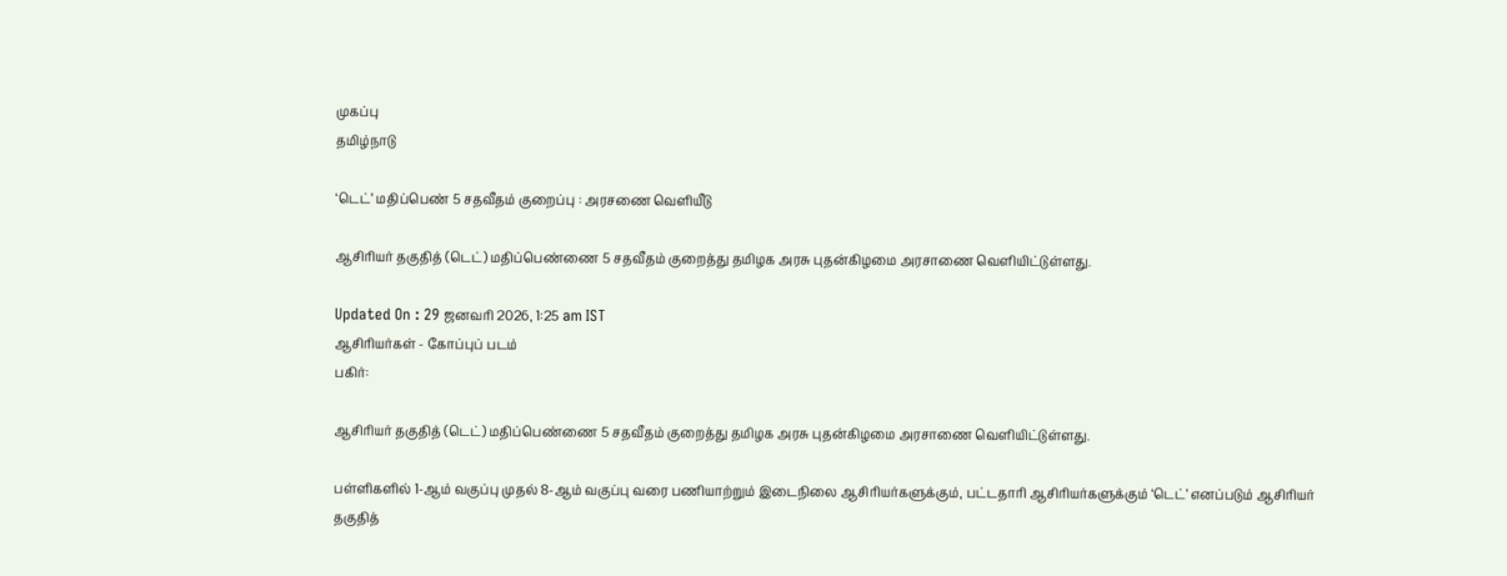முகப்பு
தமிழ்நாடு

‘டெட்’ மதிப்பெண் 5 சதவீதம் குறைப்பு : அரசணை வெளியீடு

ஆசிரியர் தகுதித் (டெட்) மதிப்பெண்ணை 5 சதவீதம் குறைத்து தமிழக அரசு புதன்கிழமை அரசாணை வெளியிட்டுள்ளது.

Updated On : 29 ஜனவரி 2026, 1:25 am IST
ஆசிரியர்கள் - கோப்புப் படம்
பகிர்:

ஆசிரியர் தகுதித் (டெட்) மதிப்பெண்ணை 5 சதவீதம் குறைத்து தமிழக அரசு புதன்கிழமை அரசாணை வெளியிட்டுள்ளது.

பள்ளிகளில் 1-ஆம் வகுப்பு முதல் 8-ஆம் வகுப்பு வரை பணியாற்றும் இடைநிலை ஆசிரியர்களுக்கும், பட்டதாரி ஆசிரியர்களுக்கும் ‘டெட்’ எனப்படும் ஆசிரியர் தகுதித்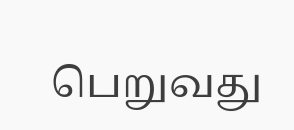பெறுவது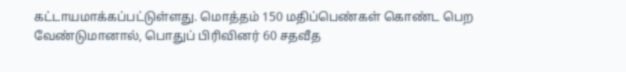கட்டாயமாக்கப்பட்டுள்ளது. மொத்தம் 150 மதிப்பெண்கள் கொண்ட பெற வேண்டுமானால், பொதுப் பிரிவினர் 60 சதவீத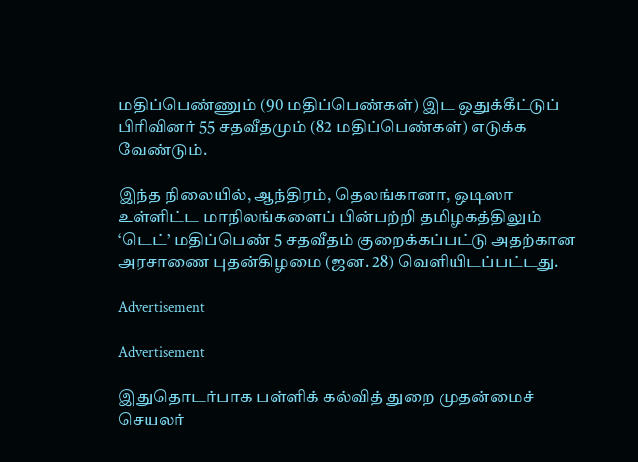மதிப்பெண்ணும் (90 மதிப்பெண்கள்) இட ஒதுக்கீட்டுப் பிரிவினர் 55 சதவீதமும் (82 மதிப்பெண்கள்) எடுக்க வேண்டும்.

இந்த நிலையில், ஆந்திரம், தெலங்கானா, ஒடிஸா உள்ளிட்ட மாநிலங்களைப் பின்பற்றி தமிழகத்திலும் ‘டெட்’ மதிப்பெண் 5 சதவீதம் குறைக்கப்பட்டு அதற்கான அரசாணை புதன்கிழமை (ஜன. 28) வெளியிடப்பட்டது.

Advertisement

Advertisement

இதுதொடர்பாக பள்ளிக் கல்வித் துறை முதன்மைச் செயலர்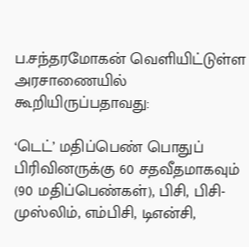ப.சந்தரமோகன் வெளியிட்டுள்ள அரசாணையில் கூறியிருப்பதாவது:

‘டெட்’ மதிப்பெண் பொதுப் பிரிவினருக்கு 60 சதவீதமாகவும் (90 மதிப்பெண்கள்), பிசி, பிசி-முஸ்லிம், எம்பிசி, டிஎன்சி,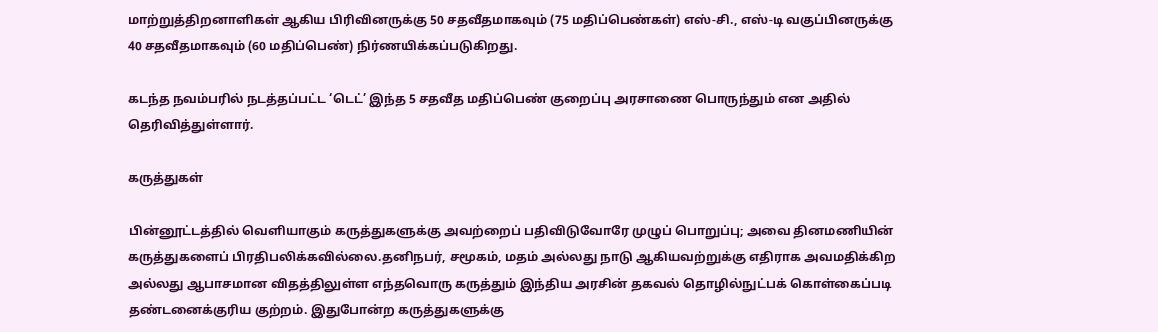மாற்றுத்திறனாளிகள் ஆகிய பிரிவினருக்கு 50 சதவீதமாகவும் (75 மதிப்பெண்கள்) எஸ்-சி., எஸ்-டி வகுப்பினருக்கு 40 சதவீதமாகவும் (60 மதிப்பெண்) நிர்ணயிக்கப்படுகிறது.

கடந்த நவம்பரில் நடத்தப்பட்ட ‘டெட்’ இந்த 5 சதவீத மதிப்பெண் குறைப்பு அரசாணை பொருந்தும் என அதில் தெரிவித்துள்ளார்.

கருத்துகள்

பின்னூட்டத்தில் வெளியாகும் கருத்துகளுக்கு அவற்றைப் பதிவிடுவோரே முழுப் பொறுப்பு; அவை தினமணியின் கருத்துகளைப் பிரதிபலிக்கவில்லை.தனிநபர், சமூகம், மதம் அல்லது நாடு ஆகியவற்றுக்கு எதிராக அவமதிக்கிற அல்லது ஆபாசமான விதத்திலுள்ள எந்தவொரு கருத்தும் இந்திய அரசின் தகவல் தொழில்நுட்பக் கொள்கைப்படி தண்டனைக்குரிய குற்றம். இதுபோன்ற கருத்துகளுக்கு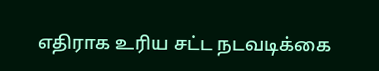எதிராக உரிய சட்ட நடவடிக்கை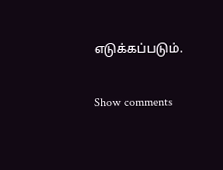எடுக்கப்படும்.

Show comments